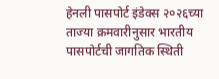हेनली पासपोर्ट इंडेक्स २०२६च्या ताज्या क्रमवारीनुसार भारतीय पासपोर्टची जागतिक स्थिती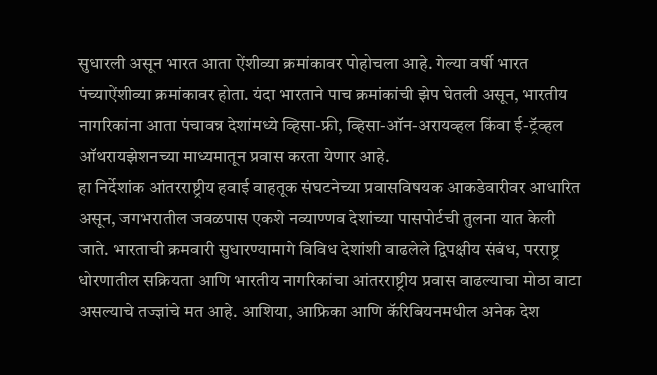सुधारली असून भारत आता ऐंशीव्या क्रमांकावर पोहोचला आहे. गेल्या वर्षी भारत पंच्याऐंशीव्या क्रमांकावर होता. यंदा भारताने पाच क्रमांकांची झेप घेतली असून, भारतीय नागरिकांना आता पंचावन्न देशांमध्ये व्हिसा-फ्री, व्हिसा-ऑन-अरायव्हल किंवा ई-ट्रॅव्हल ऑथरायझेशनच्या माध्यमातून प्रवास करता येणार आहे.
हा निर्देशांक आंतरराष्ट्रीय हवाई वाहतूक संघटनेच्या प्रवासविषयक आकडेवारीवर आधारित असून, जगभरातील जवळपास एकशे नव्याण्णव देशांच्या पासपोर्टची तुलना यात केली जाते. भारताची क्रमवारी सुधारण्यामागे विविध देशांशी वाढलेले द्विपक्षीय संबंध, परराष्ट्र धोरणातील सक्रियता आणि भारतीय नागरिकांचा आंतरराष्ट्रीय प्रवास वाढल्याचा मोठा वाटा असल्याचे तज्ज्ञांचे मत आहे. आशिया, आफ्रिका आणि कॅरिबियनमधील अनेक देश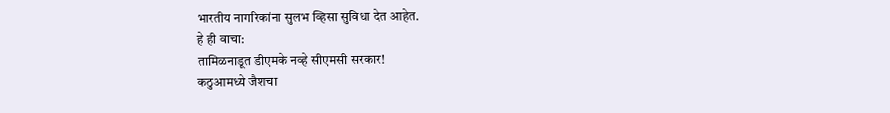भारतीय नागरिकांना सुलभ व्हिसा सुविधा देत आहेत.
हे ही वाचा:
तामिळनाडूत डीएमके नव्हे सीएमसी सरकार!
कठुआमध्ये जैशचा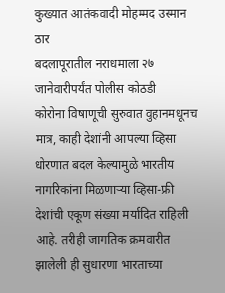कुख्यात आतंकवादी मोहम्मद उस्मान ठार
बदलापूरातील नराधमाला २७ जानेवारीपर्यंत पोलीस कोठडी
कोरोना विषाणूची सुरुवात वुहानमधूनच
मात्र, काही देशांनी आपल्या व्हिसा धोरणात बदल केल्यामुळे भारतीय नागरिकांना मिळणाऱ्या व्हिसा-फ्री देशांची एकूण संख्या मर्यादित राहिली आहे. तरीही जागतिक क्रमवारीत झालेली ही सुधारणा भारताच्या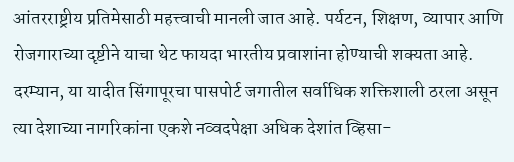आंतरराष्ट्रीय प्रतिमेसाठी महत्त्वाची मानली जात आहे. पर्यटन, शिक्षण, व्यापार आणि रोजगाराच्या दृष्टीने याचा थेट फायदा भारतीय प्रवाशांना होण्याची शक्यता आहे.
दरम्यान, या यादीत सिंगापूरचा पासपोर्ट जगातील सर्वाधिक शक्तिशाली ठरला असून त्या देशाच्या नागरिकांना एकशे नव्वदपेक्षा अधिक देशांत व्हिसा-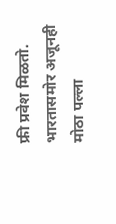फ्री प्रवेश मिळतो. भारतासमोर अजूनही मोठा पल्ला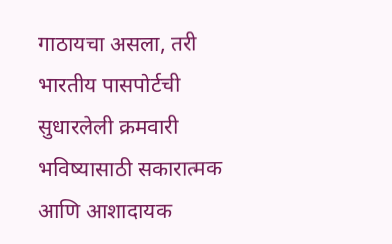गाठायचा असला, तरी भारतीय पासपोर्टची सुधारलेली क्रमवारी भविष्यासाठी सकारात्मक आणि आशादायक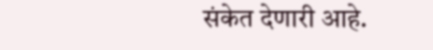संकेत देणारी आहे.